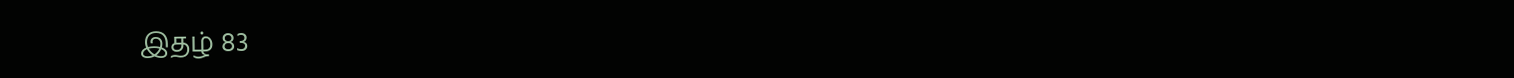இதழ் 83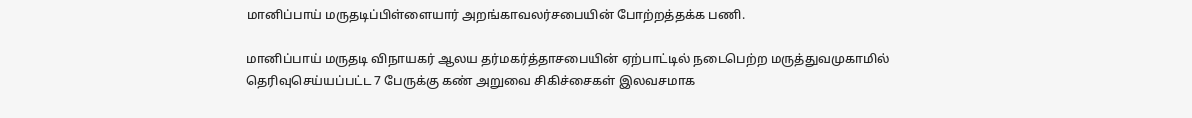மானிப்பாய் மருதடிப்பிள்ளையார் அறங்காவலர்சபையின் போற்றத்தக்க பணி.

மானிப்பாய் மருதடி விநாயகர் ஆலய தர்மகர்த்தாசபையின் ஏற்பாட்டில் நடைபெற்ற மருத்துவமுகாமில் தெரிவுசெய்யப்பட்ட 7 பேருக்கு கண் அறுவை சிகிச்சைகள் இலவசமாக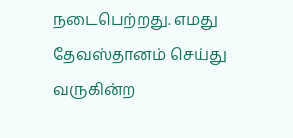நடைபெற்றது. எமது தேவஸ்தானம் செய்து வருகின்ற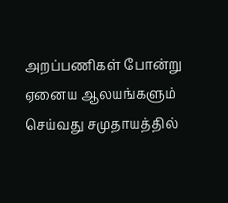அறப்பணிகள் போன்று ஏனைய ஆலயங்களும் செய்வது சமுதாயத்தில்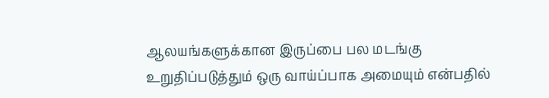ஆலயங்களுக்கான இருப்பை பல மடங்கு உறுதிப்படுத்தும் ஒரு வாய்ப்பாக அமையும் என்பதில்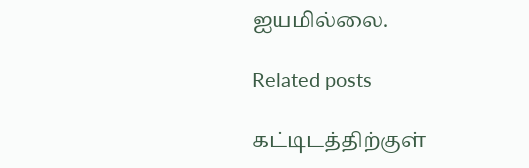ஐயமில்லை.

Related posts

கட்டிடத்திற்குள்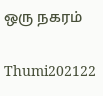ஒரு நகரம்

Thumi202122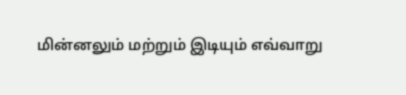மின்னலும் மற்றும் இடியும் எவ்வாறு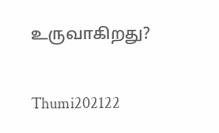உருவாகிறது?

Thumi202122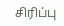சிரிப்பு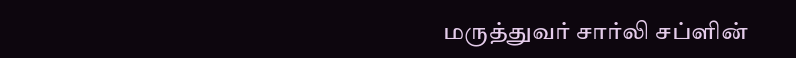மருத்துவர் சார்லி சப்ளின்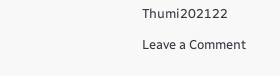Thumi202122

Leave a Comment